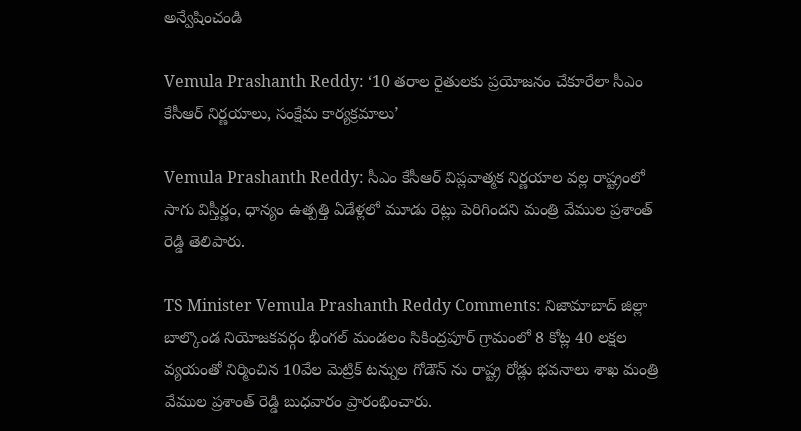అన్వేషించండి

Vemula Prashanth Reddy: ‘10 తరాల రైతులకు ప్రయోజనం చేకూరేలా సీఎం కేసీఆర్ నిర్ణయాలు, సంక్షేమ కార్యక్రమాలు’

Vemula Prashanth Reddy: సీఎం కేసీఆర్ విప్లవాత్మక నిర్ణయాల వల్ల రాష్ట్రంలో సాగు విస్తీర్ణం, ధాన్యం ఉత్పత్తి ఏడేళ్లలో మూడు రెట్లు పెరిగిందని మంత్రి వేముల ప్రశాంత్ రెడ్డి తెలిపారు.

TS Minister Vemula Prashanth Reddy Comments: నిజామాబాద్ జిల్లా బాల్కొండ నియోజకవర్గం భీంగల్ మండలం సికింద్రపూర్ గ్రామంలో 8 కోట్ల 40 లక్షల వ్యయంతో నిర్మించిన 10వేల మెట్రిక్ టన్నుల గోడౌన్ ను రాష్ట్ర రోడ్లు భవనాలు శాఖ మంత్రి వేముల ప్రశాంత్ రెడ్డి బుధవారం ప్రారంభించారు.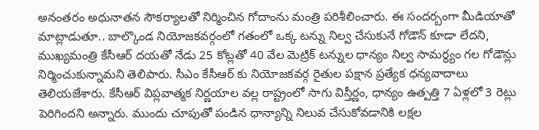అనంతరం అధునాతన సౌకర్యాలతో నిర్మించిన గోదాంను మంత్రి పరిశీలించారు. ఈ సందర్బంగా మీడియాతో మాట్లాడుతూ.. బాల్కొండ నియోజకవర్గంలో గతంలో ఒక్క టన్ను నిల్వ చేసుకునే గోడౌన్ కూడా లేదని, ముఖ్యమంత్రి కేసీఆర్ దయతో నేడు 25 కోట్లతో 40 వేల మెట్రిక్ టన్నుల ధాన్యం నిల్వ సామర్థ్యం గల గోడౌన్లు నిర్మించుకున్నామని తెలిపారు. సీఎం కేసీఆర్ కు నియోజకవర్గ రైతుల పక్షాన ప్రత్యేక ధన్యవాదాలు తెలియజేశారు. కేసీఆర్ విప్లవాత్మక నిర్ణయాల వల్ల రాష్ట్రంలో సాగు విస్తీర్ణం, ధాన్యం ఉత్పత్తి 7 ఏళ్లలో 3 రెట్లు పెరిగిందని అన్నారు. ముందు చూపుతో పండిన ధాన్యాన్ని నిలువ చేసుకోవడానికి లక్షల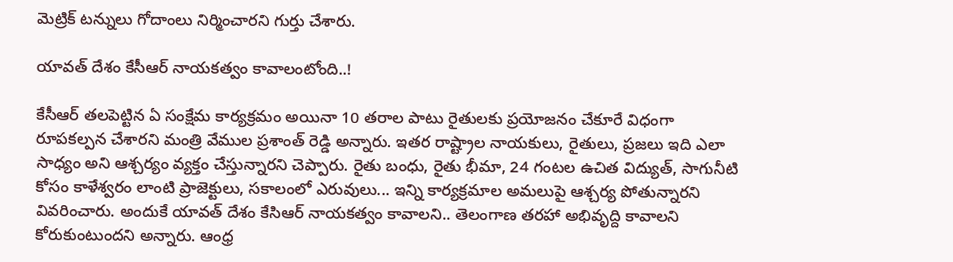మెట్రిక్ టన్నులు గోదాంలు నిర్మించారని గుర్తు చేశారు.

యావత్ దేశం కేసీఆర్ నాయకత్వం కావాలంటోంది..!

కేసీఆర్ తలపెట్టిన ఏ సంక్షేమ కార్యక్రమం అయినా 10 తరాల పాటు రైతులకు ప్రయోజనం చేకూరే విధంగా రూపకల్పన చేశారని మంత్రి వేముల ప్రశాంత్ రెడ్డి అన్నారు. ఇతర రాష్ట్రాల నాయకులు, రైతులు, ప్రజలు ఇది ఎలా సాధ్యం అని ఆశ్చర్యం వ్యక్తం చేస్తున్నారని చెప్పారు. రైతు బంధు, రైతు భీమా, 24 గంటల ఉచిత విద్యుత్, సాగునీటి కోసం కాళేశ్వరం లాంటి ప్రాజెక్టులు, సకాలంలో ఎరువులు... ఇన్ని కార్యక్రమాల అమలుపై ఆశ్చర్య పోతున్నారని వివరించారు. అందుకే యావత్ దేశం కేసిఆర్ నాయకత్వం కావాలని.. తెలంగాణ తరహా అభివృద్ది కావాలని కోరుకుంటుందని అన్నారు. ఆంధ్ర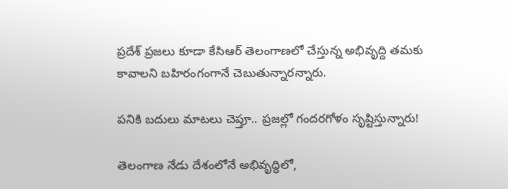ప్రదేశ్ ప్రజలు కూడా కేసిఆర్ తెలంగాణలో చేస్తున్న అభివృద్ది తమకు కావాలని బహిరంగంగానే చెబుతున్నారన్నారు.

పనికి బదులు మాటలు చెప్తూ.. ప్రజల్లో గందరగోళం సృష్టిస్తున్నారు!

తెలంగాణ నేడు దేశంలోనే అభివృద్ధిలో,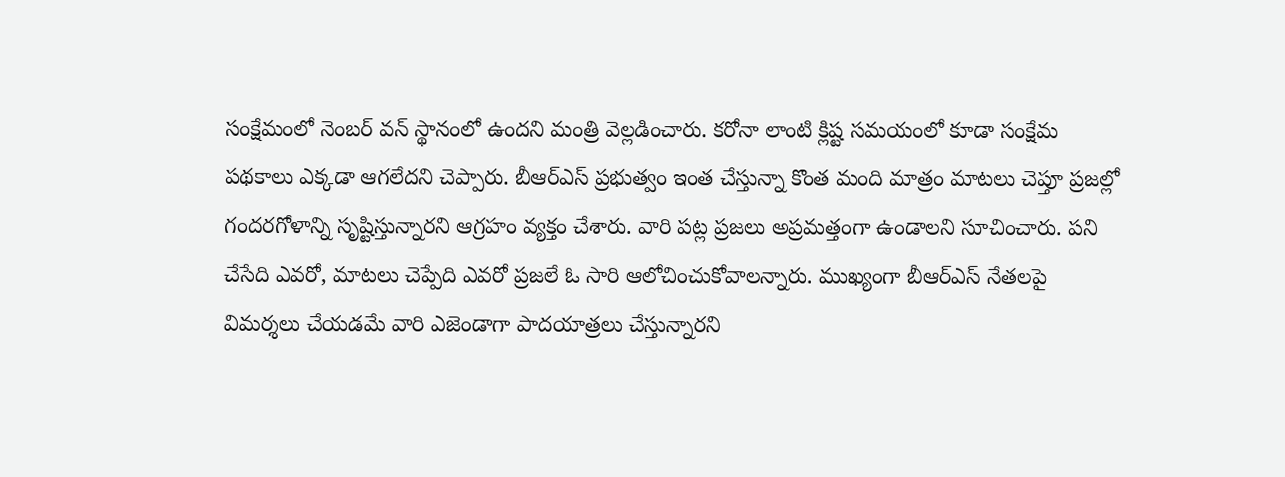సంక్షేమంలో నెంబర్ వన్ స్థానంలో ఉందని మంత్రి వెల్లడించారు. కరోనా లాంటి క్లిష్ట సమయంలో కూడా సంక్షేమ పథకాలు ఎక్కడా ఆగలేదని చెప్పారు. బీఆర్ఎస్ ప్రభుత్వం ఇంత చేస్తున్నా కొంత మంది మాత్రం మాటలు చెప్తూ ప్రజల్లో గందరగోళాన్ని సృష్టిస్తున్నారని ఆగ్రహం వ్యక్తం చేశారు. వారి పట్ల ప్రజలు అప్రమత్తంగా ఉండాలని సూచించారు. పని చేసేది ఎవరో, మాటలు చెప్పేది ఎవరో ప్రజలే ఓ సారి ఆలోచించుకోవాలన్నారు. ముఖ్యంగా బీఆర్ఎస్ నేతలపై విమర్శలు చేయడమే వారి ఎజెండాగా పాదయాత్రలు చేస్తున్నారని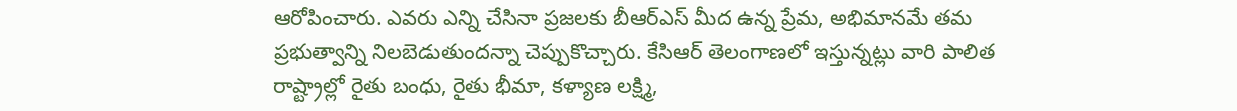ఆరోపించారు. ఎవరు ఎన్ని చేసినా ప్రజలకు బీఆర్ఎస్ మీద ఉన్న ప్రేమ, అభిమానమే తమ ప్రభుత్వాన్ని నిలబెడుతుందన్నా చెప్పుకొచ్చారు. కేసిఆర్ తెలంగాణలో ఇస్తున్నట్లు వారి పాలిత రాష్ట్రాల్లో రైతు బంధు, రైతు భీమా, కళ్యాణ లక్ష్మి,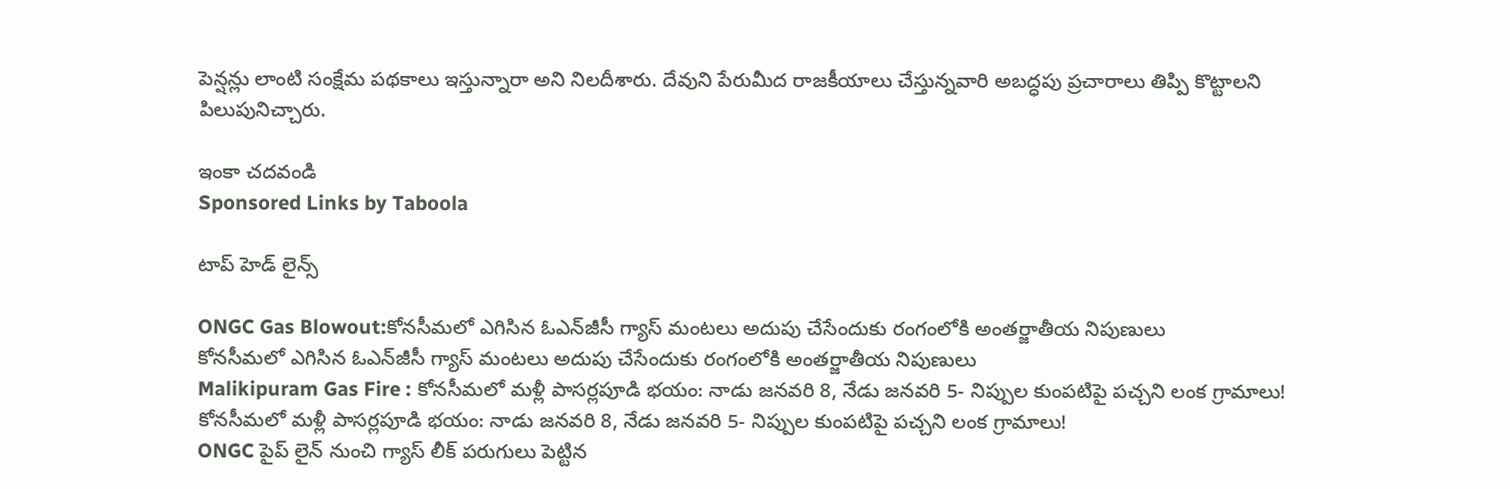పెన్షన్లు లాంటి సంక్షేమ పథకాలు ఇస్తున్నారా అని నిలదీశారు. దేవుని పేరుమీద రాజకీయాలు చేస్తున్నవారి అబద్ధపు ప్రచారాలు తిప్పి కొట్టాలని పిలుపునిచ్చారు.

ఇంకా చదవండి
Sponsored Links by Taboola

టాప్ హెడ్ లైన్స్

ONGC Gas Blowout:కోనసీమలో ఎగిసిన ఓఎన్‌జీసీ గ్యాస్‌ మంటలు అదుపు చేసేందుకు రంగంలోకి అంతర్జాతీయ నిపుణులు
కోనసీమలో ఎగిసిన ఓఎన్‌జీసీ గ్యాస్‌ మంటలు అదుపు చేసేందుకు రంగంలోకి అంతర్జాతీయ నిపుణులు
Malikipuram Gas Fire : కోనసీమలో మళ్లీ పాసర్లపూడి భయం: నాడు జనవరి 8, నేడు జనవరి 5- నిప్పుల కుంపటిపై పచ్చని లంక గ్రామాలు!
కోనసీమలో మళ్లీ పాసర్లపూడి భయం: నాడు జనవరి 8, నేడు జనవరి 5- నిప్పుల కుంపటిపై పచ్చని లంక గ్రామాలు!
ONGC పైప్ లైన్ నుంచి గ్యాస్ లీక్ పరుగులు పెట్టిన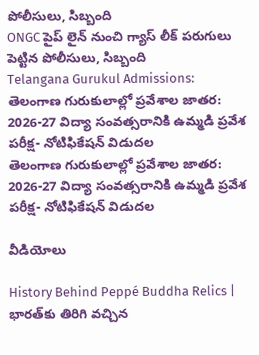పోలీసులు, సిబ్బంది
ONGC పైప్ లైన్ నుంచి గ్యాస్ లీక్ పరుగులు పెట్టిన పోలీసులు, సిబ్బంది
Telangana Gurukul Admissions: తెలంగాణ గురుకులాల్లో ప్రవేశాల జాతర: 2026-27 విద్యా సంవత్సరానికి ఉమ్మడి ప్రవేశ పరీక్ష- నోటిఫికేషన్ విడుదల
తెలంగాణ గురుకులాల్లో ప్రవేశాల జాతర: 2026-27 విద్యా సంవత్సరానికి ఉమ్మడి ప్రవేశ పరీక్ష- నోటిఫికేషన్ విడుదల

వీడియోలు

History Behind Peppé Buddha Relics | భారత్‌కు తిరిగి వచ్చిన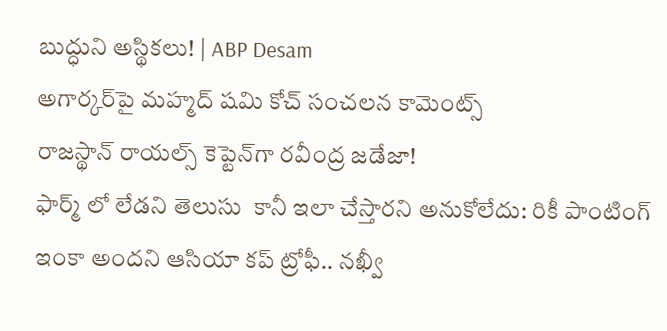బుద్ధుని అస్థికలు! | ABP Desam
అగార్కర్‌పై మహ్మద్ షమి కోచ్ సంచలన కామెంట్స్
రాజస్థాన్ రాయల్స్ కెప్టెన్‌గా రవీంద్ర జడేజా!
ఫార్మ్ లో లేడని తెలుసు  కానీ ఇలా చేస్తారని అనుకోలేదు: రికీ పాంటింగ్
ఇంకా అందని ఆసియా కప్ ట్రోఫీ.. నఖ్వీ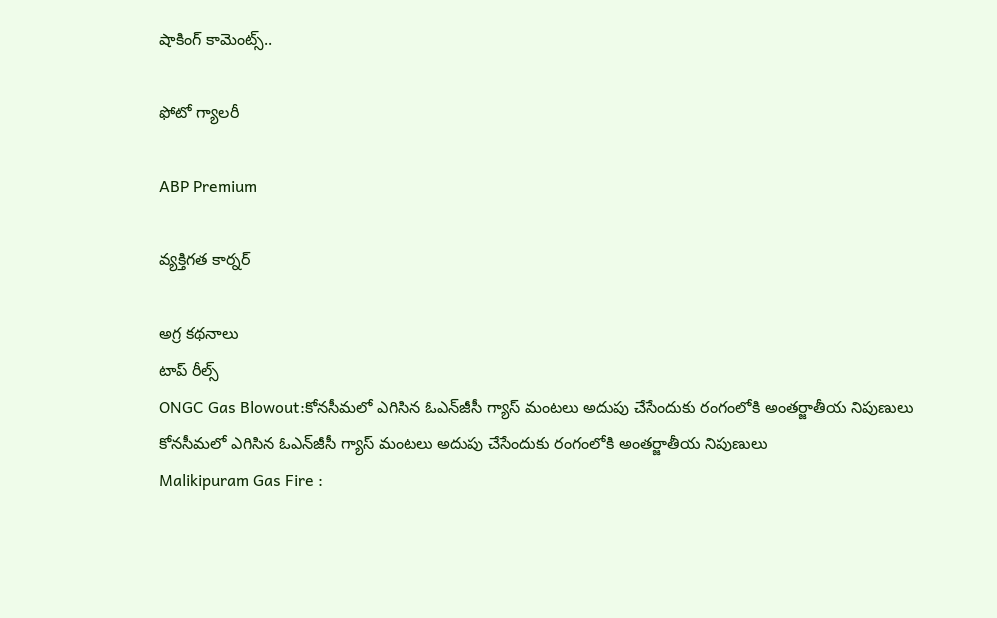షాకింగ్ కామెంట్స్..

ఫోటో గ్యాలరీ

ABP Premium

వ్యక్తిగత కార్నర్

అగ్ర కథనాలు
టాప్ రీల్స్
ONGC Gas Blowout:కోనసీమలో ఎగిసిన ఓఎన్‌జీసీ గ్యాస్‌ మంటలు అదుపు చేసేందుకు రంగంలోకి అంతర్జాతీయ నిపుణులు
కోనసీమలో ఎగిసిన ఓఎన్‌జీసీ గ్యాస్‌ మంటలు అదుపు చేసేందుకు రంగంలోకి అంతర్జాతీయ నిపుణులు
Malikipuram Gas Fire :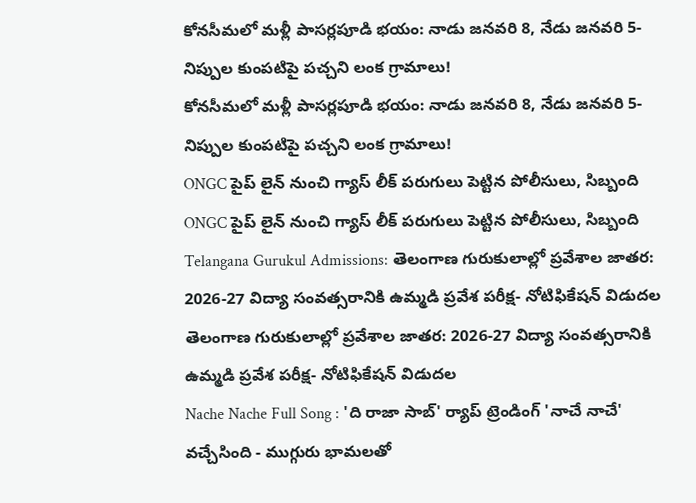కోనసీమలో మళ్లీ పాసర్లపూడి భయం: నాడు జనవరి 8, నేడు జనవరి 5- నిప్పుల కుంపటిపై పచ్చని లంక గ్రామాలు!
కోనసీమలో మళ్లీ పాసర్లపూడి భయం: నాడు జనవరి 8, నేడు జనవరి 5- నిప్పుల కుంపటిపై పచ్చని లంక గ్రామాలు!
ONGC పైప్ లైన్ నుంచి గ్యాస్ లీక్ పరుగులు పెట్టిన పోలీసులు, సిబ్బంది
ONGC పైప్ లైన్ నుంచి గ్యాస్ లీక్ పరుగులు పెట్టిన పోలీసులు, సిబ్బంది
Telangana Gurukul Admissions: తెలంగాణ గురుకులాల్లో ప్రవేశాల జాతర: 2026-27 విద్యా సంవత్సరానికి ఉమ్మడి ప్రవేశ పరీక్ష- నోటిఫికేషన్ విడుదల
తెలంగాణ గురుకులాల్లో ప్రవేశాల జాతర: 2026-27 విద్యా సంవత్సరానికి ఉమ్మడి ప్రవేశ పరీక్ష- నోటిఫికేషన్ విడుదల
Nache Nache Full Song : 'ది రాజా సాబ్' ర్యాప్ ట్రెండింగ్ 'నాచే నాచే' వచ్చేసింది - ముగ్గురు భామలతో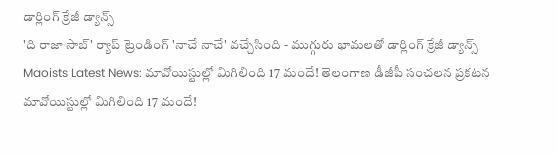డార్లింగ్ క్రేజీ డ్యాన్స్
'ది రాజా సాబ్' ర్యాప్ ట్రెండింగ్ 'నాచే నాచే' వచ్చేసింది - ముగ్గురు భామలతో డార్లింగ్ క్రేజీ డ్యాన్స్
Maoists Latest News: మావోయిస్టుల్లో మిగిలింది 17 మందే! తెలంగాణ డీజీపీ సంచలన ప్రకటన
మావోయిస్టుల్లో మిగిలింది 17 మందే!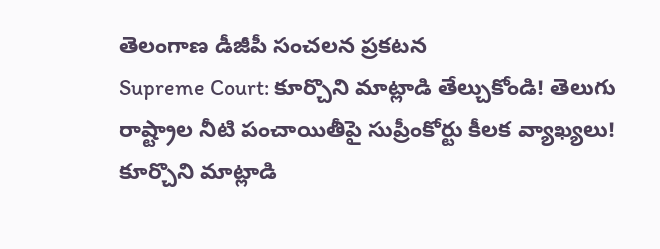తెలంగాణ డీజీపీ సంచలన ప్రకటన
Supreme Court: కూర్చొని మాట్లాడి తేల్చుకోండి! తెలుగు రాష్ట్రాల నీటి పంచాయితీపై సుప్రీంకోర్టు కీలక వ్యాఖ్యలు!
కూర్చొని మాట్లాడి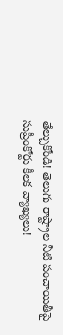తేల్చుకోండి! తెలుగు రాష్ట్రాల నీటి పంచాయితీపై సుప్రీంకోర్టు కీలక వ్యాఖ్యలు!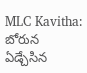MLC Kavitha: బోరున ఏడ్చేసిన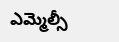ఎమ్మెల్సీ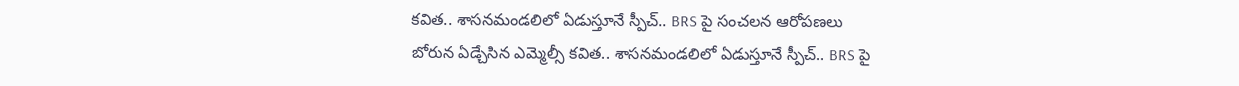కవిత.. శాసనమండలిలో ఏడుస్తూనే స్పీచ్.. BRS పై సంచలన ఆరోపణలు
బోరున ఏడ్చేసిన ఎమ్మెల్సీ కవిత.. శాసనమండలిలో ఏడుస్తూనే స్పీచ్.. BRS పై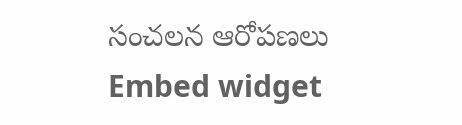సంచలన ఆరోపణలు
Embed widget